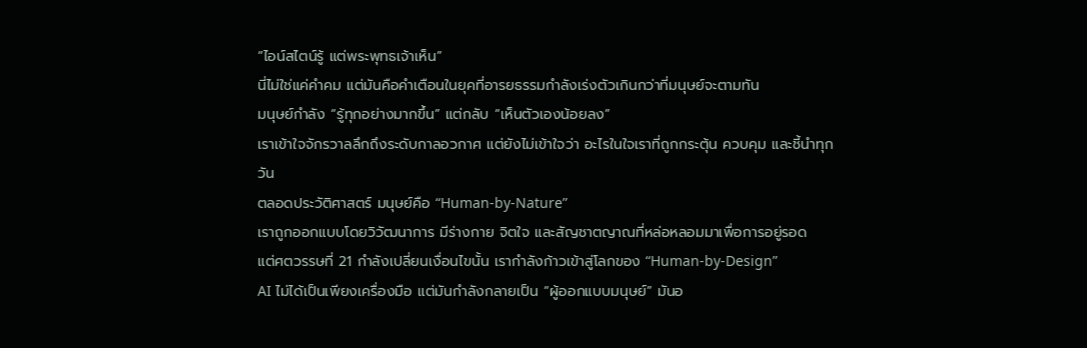“ไอน์สไตน์รู้ แต่พระพุทธเจ้าเห็น”
นี่ไม่ใช่แค่คำคม แต่มันคือคำเตือนในยุคที่อารยธรรมกำลังเร่งตัวเกินกว่าที่มนุษย์จะตามทัน
มนุษย์กำลัง “รู้ทุกอย่างมากขึ้น” แต่กลับ “เห็นตัวเองน้อยลง”
เราเข้าใจจักรวาลลึกถึงระดับกาลอวกาศ แต่ยังไม่เข้าใจว่า อะไรในใจเราที่ถูกกระตุ้น ควบคุม และชี้นำทุกวัน
ตลอดประวัติศาสตร์ มนุษย์คือ “Human-by-Nature”
เราถูกออกแบบโดยวิวัฒนาการ มีร่างกาย จิตใจ และสัญชาตญาณที่หล่อหลอมมาเพื่อการอยู่รอด
แต่ศตวรรษที่ 21 กำลังเปลี่ยนเงื่อนไขนั้น เรากำลังก้าวเข้าสู่โลกของ “Human-by-Design”
AI ไม่ได้เป็นเพียงเครื่องมือ แต่มันกำลังกลายเป็น “ผู้ออกแบบมนุษย์” มันอ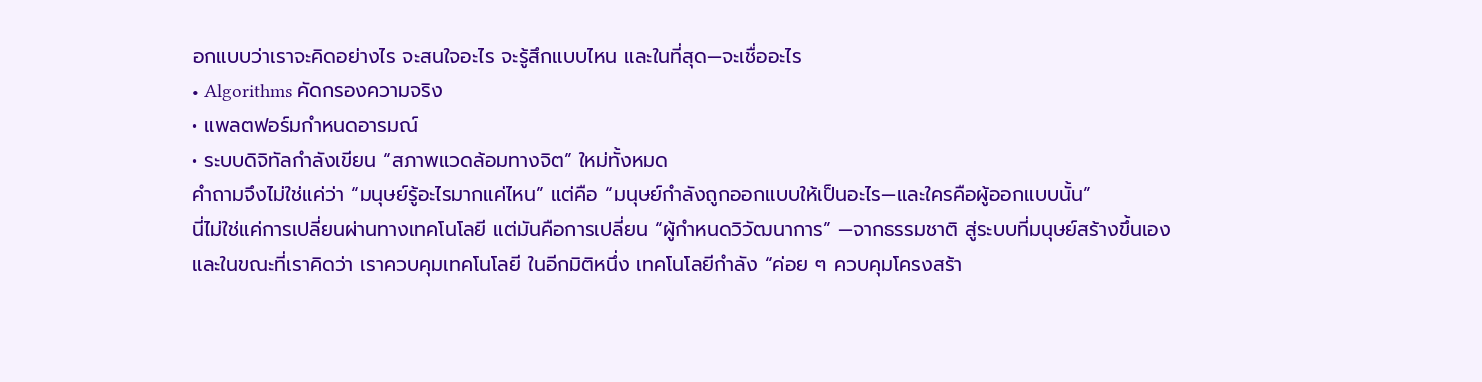อกแบบว่าเราจะคิดอย่างไร จะสนใจอะไร จะรู้สึกแบบไหน และในที่สุด—จะเชื่ออะไร
• Algorithms คัดกรองความจริง
• แพลตฟอร์มกำหนดอารมณ์
• ระบบดิจิทัลกำลังเขียน “สภาพแวดล้อมทางจิต” ใหม่ทั้งหมด
คำถามจึงไม่ใช่แค่ว่า “มนุษย์รู้อะไรมากแค่ไหน” แต่คือ “มนุษย์กำลังถูกออกแบบให้เป็นอะไร—และใครคือผู้ออกแบบนั้น”
นี่ไม่ใช่แค่การเปลี่ยนผ่านทางเทคโนโลยี แต่มันคือการเปลี่ยน “ผู้กำหนดวิวัฒนาการ” —จากธรรมชาติ สู่ระบบที่มนุษย์สร้างขึ้นเอง
และในขณะที่เราคิดว่า เราควบคุมเทคโนโลยี ในอีกมิติหนึ่ง เทคโนโลยีกำลัง “ค่อย ๆ ควบคุมโครงสร้า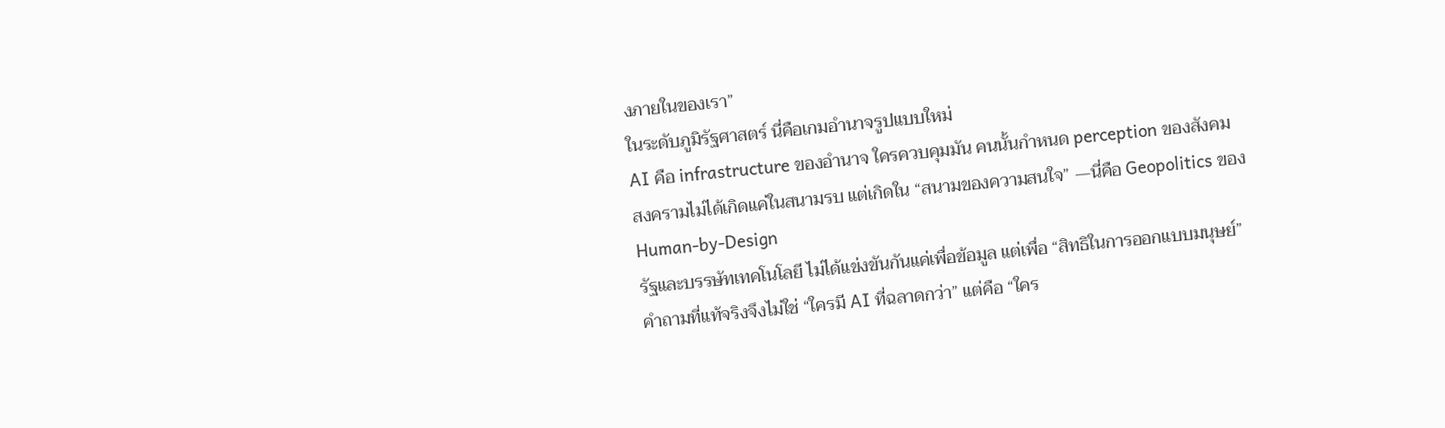งภายในของเรา”
ในระดับภูมิรัฐศาสตร์ นี่คือเกมอำนาจรูปแบบใหม่
AI คือ infrastructure ของอำนาจ ใครควบคุมมัน คนนั้นกำหนด perception ของสังคม
สงครามไม่ได้เกิดแค่ในสนามรบ แต่เกิดใน “สนามของความสนใจ” —นี่คือ Geopolitics ของ Human-by-Design
รัฐและบรรษัทเทคโนโลยี ไม่ได้แข่งขันกันแค่เพื่อข้อมูล แต่เพื่อ “สิทธิในการออกแบบมนุษย์”
คำถามที่แท้จริงจึงไม่ใช่ “ใครมี AI ที่ฉลาดกว่า” แต่คือ “ใคร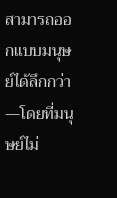สามารถออกแบบมนุษย์ได้ลึกกว่า—โดยที่มนุษย์ไม่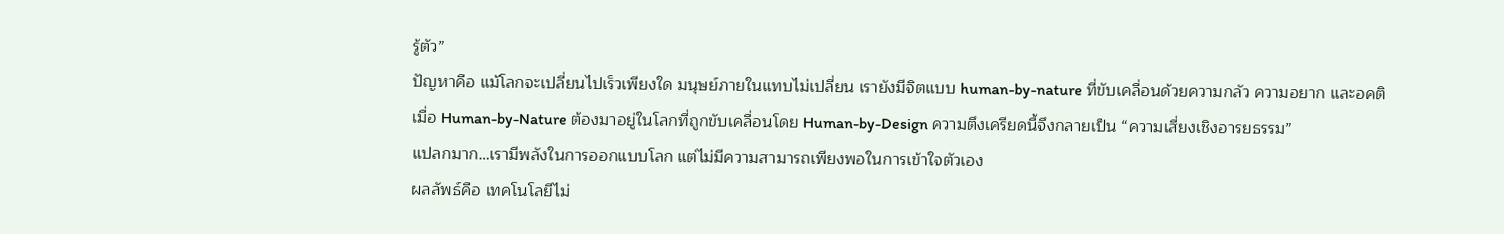รู้ตัว”
ปัญหาคือ แม้โลกจะเปลี่ยนไปเร็วเพียงใด มนุษย์ภายในแทบไม่เปลี่ยน เรายังมีจิตแบบ human-by-nature ที่ขับเคลื่อนด้วยความกลัว ความอยาก และอคติ
เมื่อ Human-by-Nature ต้องมาอยู่ในโลกที่ถูกขับเคลื่อนโดย Human-by-Design ความตึงเครียดนี้จึงกลายเป็น “ความเสี่ยงเชิงอารยธรรม”
แปลกมาก…เรามีพลังในการออกแบบโลก แต่ไม่มีความสามารถเพียงพอในการเข้าใจตัวเอง
ผลลัพธ์คือ เทคโนโลยีไม่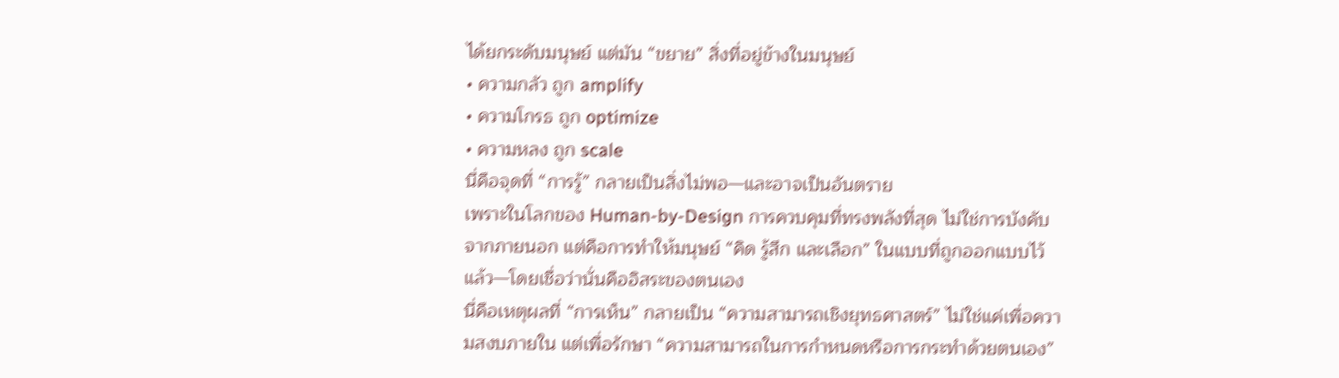ได้ยกระดับมนุษย์ แต่มัน “ขยาย” สิ่งที่อยู่ข้างในมนุษย์
• ความกลัว ถูก amplify
• ความโกรธ ถูก optimize
• ความหลง ถูก scale
นี่คือจุดที่ “การรู้” กลายเป็นสิ่งไม่พอ—และอาจเป็นอันตราย
เพราะในโลกของ Human-by-Design การควบคุมที่ทรงพลังที่สุด ไม่ใช่การบังคับจากภายนอก แต่คือการทำให้มนุษย์ “คิด รู้สึก และเลือก” ในแบบที่ถูกออกแบบไว้แล้ว—โดยเชื่อว่านั่นคืออิสระของตนเอง
นี่คือเหตุผลที่ “การเห็น” กลายเป็น “ความสามารถเชิงยุทธศาสตร์” ไม่ใช่แค่เพื่อความสงบภายใน แต่เพื่อรักษา “ความสามารถในการกำหนดหรือการกระทำด้วยตนเอง”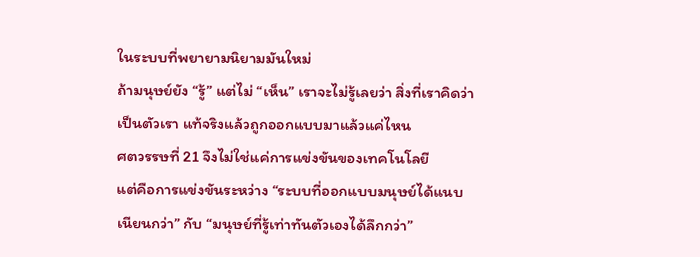ในระบบที่พยายามนิยามมันใหม่
ถ้ามนุษย์ยัง “รู้” แต่ไม่ “เห็น” เราจะไม่รู้เลยว่า สิ่งที่เราคิดว่าเป็นตัวเรา แท้จริงแล้วถูกออกแบบมาแล้วแค่ไหน
ศตวรรษที่ 21 จึงไม่ใช่แค่การแข่งขันของเทคโนโลยี
แต่คือการแข่งขันระหว่าง “ระบบที่ออกแบบมนุษย์ได้แนบเนียนกว่า” กับ “มนุษย์ที่รู้เท่าทันตัวเองได้ลึกกว่า”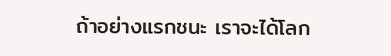ถ้าอย่างแรกชนะ เราจะได้โลก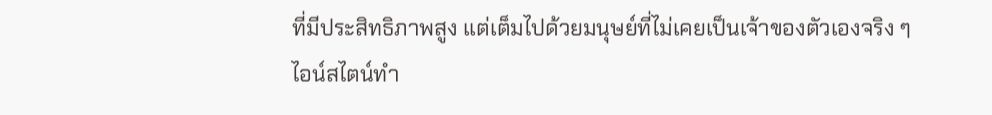ที่มีประสิทธิภาพสูง แต่เต็มไปด้วยมนุษย์ที่ไม่เคยเป็นเจ้าของตัวเองจริง ๆ
ไอน์สไตน์ทำ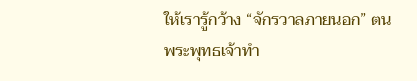ให้เรารู้กว้าง “จักรวาลภายนอก” ตน
พระพุทธเจ้าทำ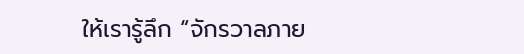ให้เรารู้ลึก “จักรวาลภาย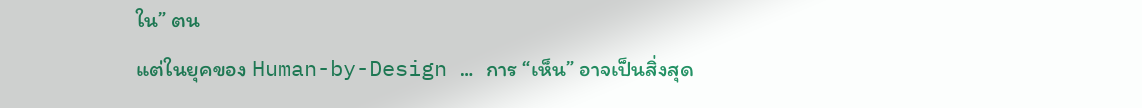ใน” ตน
แต่ในยุคของ Human-by-Design … การ “เห็น” อาจเป็นสิ่งสุด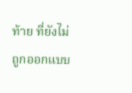ท้าย ที่ยังไม่ถูกออกแบบ